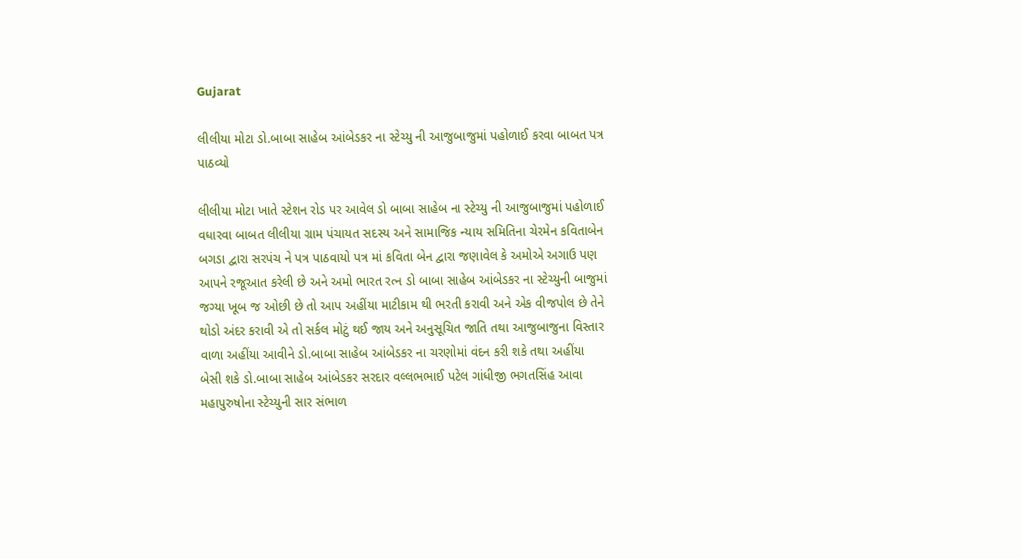Gujarat

લીલીયા મોટા ડો.બાબા સાહેબ આંબેડકર ના સ્ટેચ્યુ ની આજુબાજુમાં પહોળાઈ કરવા બાબત પત્ર પાઠવ્યો

લીલીયા મોટા ખાતે સ્ટેશન રોડ પર આવેલ ડો બાબા સાહેબ ના સ્ટેચ્યુ ની આજુબાજુમાં પહોળાઈ વધારવા બાબત લીલીયા ગ્રામ પંચાયત સદસ્ય અને સામાજિક ન્યાય સમિતિના ચેરમેન કવિતાબેન બગડા દ્વારા સરપંચ ને પત્ર પાઠવાયો પત્ર માં કવિતા બેન દ્વારા જણાવેલ કે અમોએ અગાઉ પણ આપને રજૂઆત કરેલી છે અને અમો ભારત રત્ન ડો બાબા સાહેબ આંબેડકર ના સ્ટેચ્યુની બાજુમાં જગ્યા ખૂબ જ ઓછી છે તો આપ અહીંયા માટીકામ થી ભરતી કરાવી અને એક વીજપોલ છે તેને થોડો અંદર કરાવી એ તો સર્કલ મોટું થઈ જાય અને અનુસૂચિત જાતિ તથા આજુબાજુના વિસ્તાર વાળા અહીંયા આવીને ડો.બાબા સાહેબ આંબેડકર ના ચરણોમાં વંદન કરી શકે તથા અહીંયા બેસી શકે ડો.બાબા સાહેબ આંબેડકર સરદાર વલ્લભભાઈ પટેલ ગાંધીજી ભગતસિંહ આવા મહાપુરુષોના સ્ટેચ્યુની સાર સંભાળ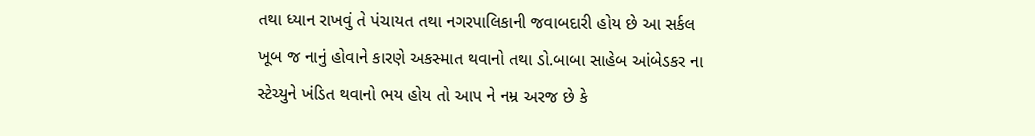તથા ધ્યાન રાખવું તે પંચાયત તથા નગરપાલિકાની જવાબદારી હોય છે આ સર્કલ ખૂબ જ નાનું હોવાને કારણે અકસ્માત થવાનો તથા ડો.બાબા સાહેબ આંબેડકર ના સ્ટેચ્યુને ખંડિત થવાનો ભય હોય તો આપ ને નમ્ર અરજ છે કે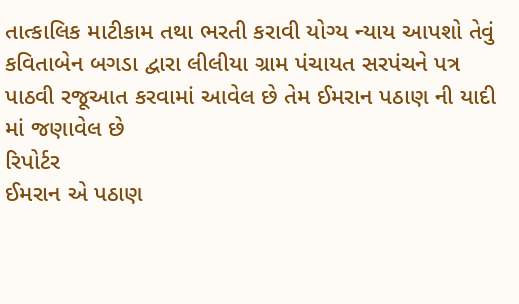તાત્કાલિક માટીકામ તથા ભરતી કરાવી યોગ્ય ન્યાય આપશો તેવું કવિતાબેન બગડા દ્વારા લીલીયા ગ્રામ પંચાયત સરપંચને પત્ર પાઠવી રજૂઆત કરવામાં આવેલ છે તેમ ઈમરાન પઠાણ ની યાદી માં જણાવેલ છે
રિપોર્ટર
ઈમરાન એ પઠાણ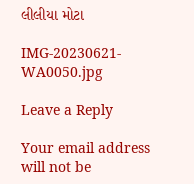લીલીયા મોટા

IMG-20230621-WA0050.jpg

Leave a Reply

Your email address will not be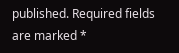published. Required fields are marked *